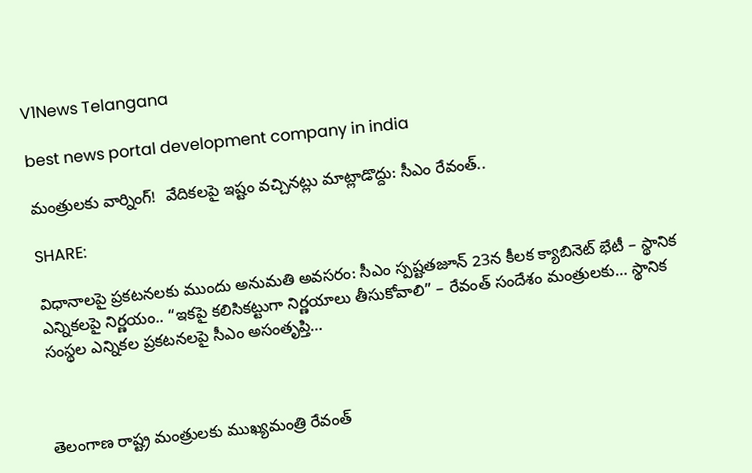V1News Telangana

best news portal development company in india

మంత్రులకు వార్నింగ్‌!  వేదికలపై ఇష్టం వచ్చినట్లు మాట్లాడొద్దు: సీఎం రేవంత్..

SHARE:

విధానాలపై ప్రకటనలకు ముందు అనుమతి అవసరం: సీఎం స్పష్టతజూన్ 23న కీలక క్యాబినెట్ భేటీ – స్థానిక ఎన్నికలపై నిర్ణయం.. “ఇకపై కలిసికట్టుగా నిర్ణయాలు తీసుకోవాలి” – రేవంత్‌ సందేశం మంత్రులకు… స్థానిక సంస్థల ఎన్నికల ప్రకటనలపై సీఎం అసంతృప్తి…



తెలంగాణ రాష్ట్ర మంత్రులకు ముఖ్యమంత్రి రేవంత్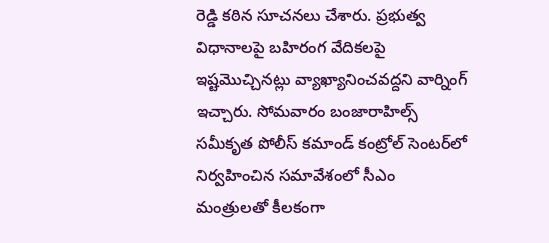రెడ్డి కఠిన సూచనలు చేశారు. ప్రభుత్వ విధానాలపై బహిరంగ వేదికలపై ఇష్టమొచ్చినట్లు వ్యాఖ్యానించవద్దని వార్నింగ్ ఇచ్చారు. సోమవారం బంజారాహిల్స్‌ సమీకృత పోలీస్ కమాండ్ కంట్రోల్ సెంటర్‌లో నిర్వహించిన సమావేశంలో సీఎం మంత్రులతో కీలకంగా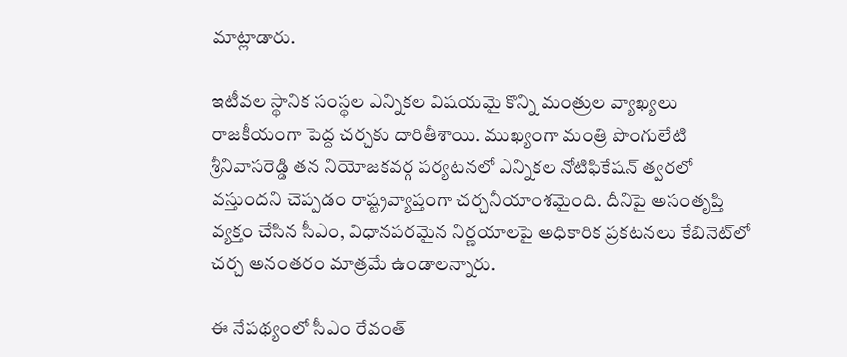మాట్లాడారు.

ఇటీవల స్థానిక సంస్థల ఎన్నికల విషయమై కొన్ని మంత్రుల వ్యాఖ్యలు రాజకీయంగా పెద్ద చర్చకు దారితీశాయి. ముఖ్యంగా మంత్రి పొంగులేటి శ్రీనివాసరెడ్డి తన నియోజకవర్గ పర్యటనలో ఎన్నికల నోటిఫికేషన్ త్వరలో వస్తుందని చెప్పడం రాష్ట్రవ్యాప్తంగా చర్చనీయాంశమైంది. దీనిపై అసంతృప్తి వ్యక్తం చేసిన సీఎం, విధానపరమైన నిర్ణయాలపై అధికారిక ప్రకటనలు కేబినెట్‌లో చర్చ అనంతరం మాత్రమే ఉండాలన్నారు.

ఈ నేపథ్యంలో సీఎం రేవంత్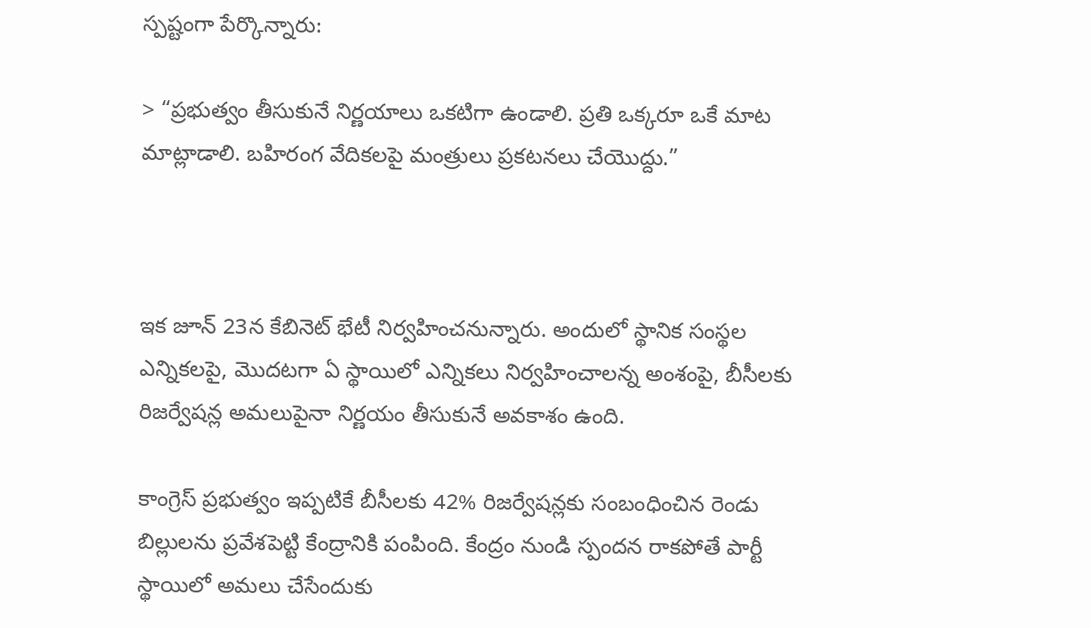స్పష్టంగా పేర్కొన్నారు:

> “ప్రభుత్వం తీసుకునే నిర్ణయాలు ఒకటిగా ఉండాలి. ప్రతి ఒక్కరూ ఒకే మాట మాట్లాడాలి. బహిరంగ వేదికలపై మంత్రులు ప్రకటనలు చేయొద్దు.”



ఇక జూన్ 23న కేబినెట్ భేటీ నిర్వహించనున్నారు. అందులో స్థానిక సంస్థల ఎన్నికలపై, మొదటగా ఏ స్థాయిలో ఎన్నికలు నిర్వహించాలన్న అంశంపై, బీసీలకు రిజర్వేషన్ల అమలుపైనా నిర్ణయం తీసుకునే అవకాశం ఉంది.

కాంగ్రెస్ ప్రభుత్వం ఇప్పటికే బీసీలకు 42% రిజర్వేషన్లకు సంబంధించిన రెండు బిల్లులను ప్రవేశపెట్టి కేంద్రానికి పంపింది. కేంద్రం నుండి స్పందన రాకపోతే పార్టీ స్థాయిలో అమలు చేసేందుకు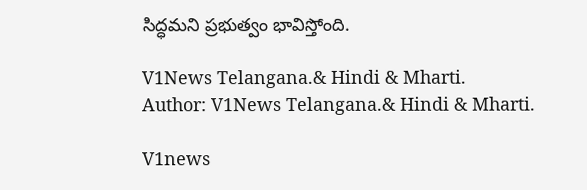సిద్ధమని ప్రభుత్వం భావిస్తోంది.

V1News Telangana.& Hindi & Mharti.
Author: V1News Telangana.& Hindi & Mharti.

V1news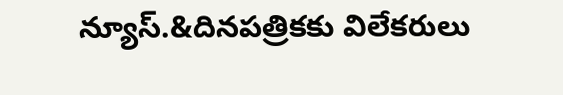న్యూస్.&దినపత్రికకు విలేకరులు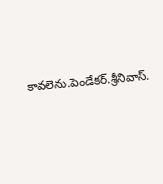కావలెను.పెండేకర్.శ్రీనివాస్.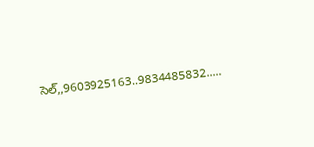సెల్,,9603925163..9834485832.....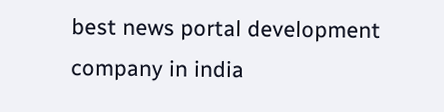best news portal development company in india